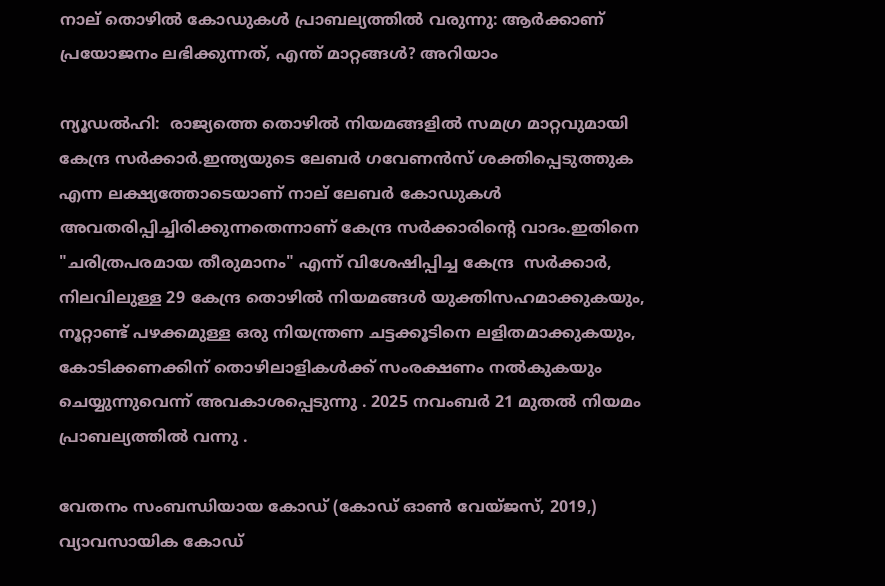നാല് തൊഴിൽ കോഡുകൾ പ്രാബല്യത്തിൽ വരുന്നു: ആർക്കാണ് പ്രയോജനം ലഭിക്കുന്നത്, എന്ത് മാറ്റങ്ങൾ? അറിയാം

ന്യൂഡൽഹി:  രാജ്യത്തെ തൊഴിൽ നിയമങ്ങളിൽ സമഗ്ര മാറ്റവുമായി  കേന്ദ്ര സർക്കാർ.ഇന്ത്യയുടെ ലേബർ ഗവേണൻസ് ശക്തിപ്പെടുത്തുക എന്ന ലക്ഷ്യത്തോടെയാണ് നാല് ലേബർ കോഡുകൾ അവതരിപ്പിച്ചിരിക്കുന്നതെന്നാണ് കേന്ദ്ര സർക്കാരിൻ്റെ വാദം.ഇതിനെ "ചരിത്രപരമായ തീരുമാനം" എന്ന് വിശേഷിപ്പിച്ച കേന്ദ്ര  സർക്കാർ, നിലവിലുള്ള 29 കേന്ദ്ര തൊഴിൽ നിയമങ്ങൾ യുക്തിസഹമാക്കുകയും, നൂറ്റാണ്ട് പഴക്കമുള്ള ഒരു നിയന്ത്രണ ചട്ടക്കൂടിനെ ലളിതമാക്കുകയും, കോടിക്കണക്കിന് തൊഴിലാളികൾക്ക് സംരക്ഷണം നൽകുകയും ചെയ്യുന്നുവെന്ന് അവകാശപ്പെടുന്നു . 2025 നവംബർ 21 മുതൽ നിയമം  പ്രാബല്യത്തിൽ വന്നു .

വേതനം സംബന്ധിയായ കോഡ് (കോഡ് ഓൺ വേയ്‌ജസ്, 2019,) വ്യാവസായിക കോഡ്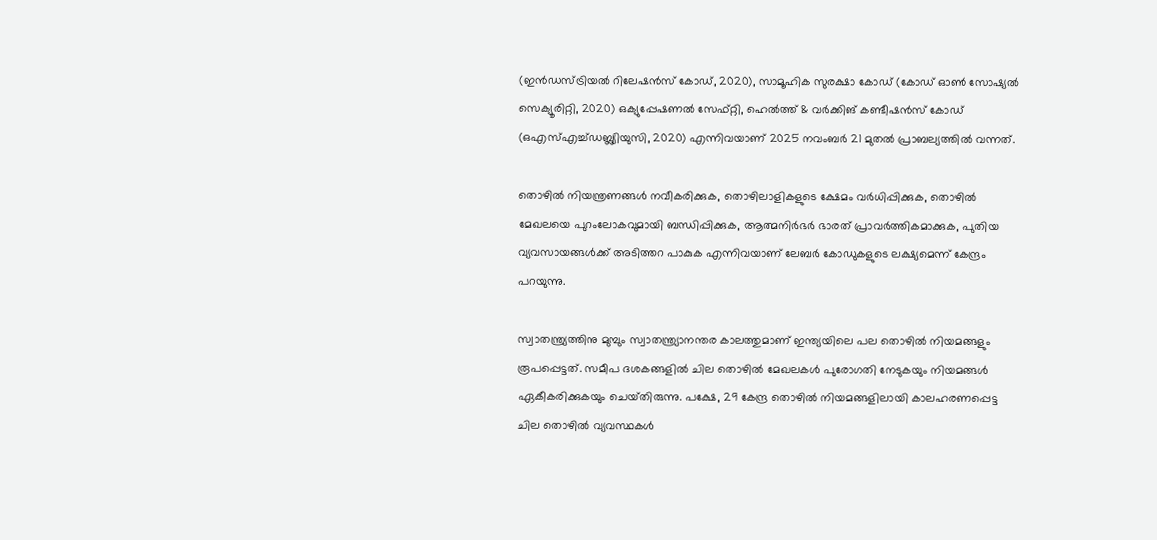(ഇൻഡസ്ട്രിയൽ റിലേഷൻസ് കോഡ്, 2020), സാമൂഹിക സുരക്ഷാ കോഡ് (കോഡ് ഓൺ സോഷ്യൽ സെക്യൂരിറ്റി, 2020) ഒക്യുപ്പേഷണൽ സേഫ്റ്റി, ഹെൽത്ത് & വർക്കിങ് കണ്ടീഷൻസ് കോഡ് (ഒഎസ്എച്ച്ഡബ്ല്യിയുസി, 2020) എന്നിവയാണ് 2025 നവംബർ 21 മുതൽ പ്രാബല്യത്തിൽ വന്നത്.

തൊഴിൽ നിയന്ത്രണങ്ങൾ നവീകരിക്കുക, തൊഴിലാളികളുടെ ക്ഷേമം വർധിപ്പിക്കുക, തൊഴിൽ മേഖലയെ പുറംലോകവുമായി ബന്ധിപ്പിക്കുക, ആത്മനിർഭർ ഭാരത് പ്രാവർത്തികമാക്കുക, പുതിയ വ്യവസായങ്ങൾക്ക് അടിത്തറ പാകുക എന്നിവയാണ് ലേബർ കോഡുകളുടെ ലക്ഷ്യമെന്ന് കേന്ദ്രം പറയുന്നു.

സ്വാതന്ത്ര്യത്തിനു മുമ്പും സ്വാതന്ത്ര്യാനന്തര കാലത്തുമാണ് ഇന്ത്യയിലെ പല തൊഴിൽ നിയമങ്ങളും രൂപപ്പെട്ടത്. സമീപ ദശകങ്ങളിൽ ചില തൊഴിൽ മേഖലകൾ പുരോഗതി നേടുകയും നിയമങ്ങൾ ഏകീകരിക്കുകയും ചെയ്‌തിരുന്നു. പക്ഷേ, 29 കേന്ദ്ര തൊഴിൽ നിയമങ്ങളിലായി കാലഹരണപ്പെട്ട ചില തൊഴിൽ വ്യവസ്ഥകൾ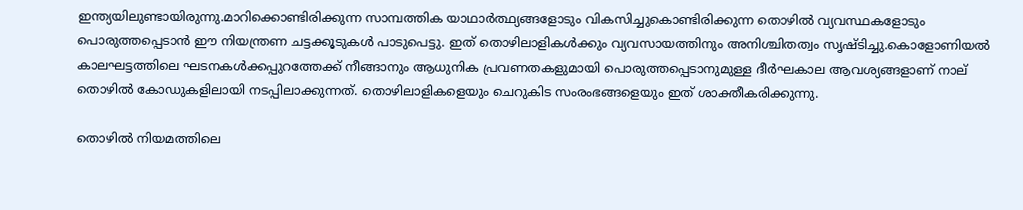ഇന്ത്യയിലുണ്ടായിരുന്നു.മാറിക്കൊണ്ടിരിക്കുന്ന സാമ്പത്തിക യാഥാർത്ഥ്യങ്ങളോടും വികസിച്ചുകൊണ്ടിരിക്കുന്ന തൊഴിൽ വ്യവസ്ഥകളോടും പൊരുത്തപ്പെടാൻ ഈ നിയന്ത്രണ ചട്ടക്കൂടുകൾ പാടുപെട്ടു. ഇത് തൊഴിലാളികൾക്കും വ്യവസായത്തിനും അനിശ്ചിതത്വം സൃഷ്‌ടിച്ചു.കൊളോണിയൽ കാലഘട്ടത്തിലെ ഘടനകൾക്കപ്പുറത്തേക്ക് നീങ്ങാനും ആധുനിക പ്രവണതകളുമായി പൊരുത്തപ്പെടാനുമുള്ള ദീർഘകാല ആവശ്യങ്ങളാണ് നാല് തൊഴിൽ കോഡുകളിലായി നടപ്പിലാക്കുന്നത്. തൊഴിലാളികളെയും ചെറുകിട സംരംഭങ്ങളെയും ഇത് ശാക്തീകരിക്കുന്നു.

തൊഴില്‍ നിയമത്തിലെ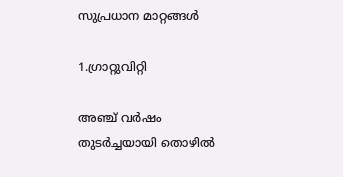സുപ്രധാന മാറ്റങ്ങള്‍

1.ഗ്രാറ്റുവിറ്റി

അഞ്ച് വർഷം തുടര്‍ച്ചയായി തൊഴില്‍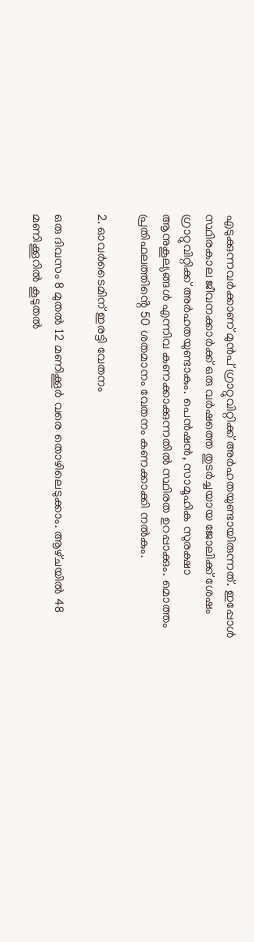എടുക്കുന്നവര്‍ക്കാണ് മുൻപ് ഗ്രാറ്റുവിറ്റിക്ക് അർഹതയുണ്ടായിരുന്നത്. ഇപ്പോൾ സ്ഥിരകാല ജീവനക്കാർക്ക് ഒരു വർഷത്തെ തുടർച്ചയായ ജോലിക്ക് ശേഷം ഗ്രാറ്റുവിറ്റിക്ക് അർഹതയുണ്ടാകും. പെൻഷൻ, സാമൂഹിക സുരക്ഷാ ആനുകൂല്യങ്ങൾ എന്നിവ കണക്കാക്കുന്നതിൽ സ്ഥിരത ഉറപ്പാക്കും. മൊത്തം പ്രതിഫലത്തിൻ്റെ 50 ശതമാനം വേതനം കണക്കാക്കി നൽകും.

2. ഓവർടൈമിന് ഇരട്ടി വേതനം

ഒരു ദിവസം 8 മുതൽ 12 മണിക്കൂർ വരെ തൊഴിലെടുക്കാം. ആഴ്‌ചയിൽ 48 മണിക്കൂറിൽ കൂടുതൽ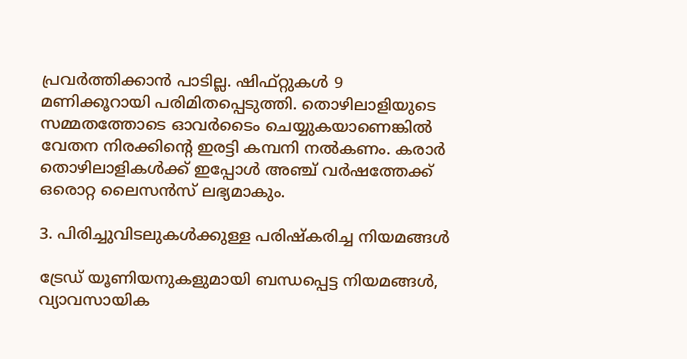പ്രവർത്തിക്കാൻ പാടില്ല. ഷിഫ്റ്റുകൾ 9 മണിക്കൂറായി പരിമിതപ്പെടുത്തി. തൊഴിലാളിയുടെ സമ്മതത്തോടെ ഓവർടൈം ചെയ്യുകയാണെങ്കിൽ വേതന നിരക്കിൻ്റെ ഇരട്ടി കമ്പനി നൽകണം. കരാർ തൊഴിലാളികൾക്ക് ഇപ്പോൾ അഞ്ച് വർഷത്തേക്ക് ഒരൊറ്റ ലൈസൻസ് ലഭ്യമാകും.

3. പിരിച്ചുവിടലുകൾക്കുള്ള പരിഷ്‌കരിച്ച നിയമങ്ങൾ

ട്രേഡ് യൂണിയനുകളുമായി ബന്ധപ്പെട്ട നിയമങ്ങൾ, വ്യാവസായിക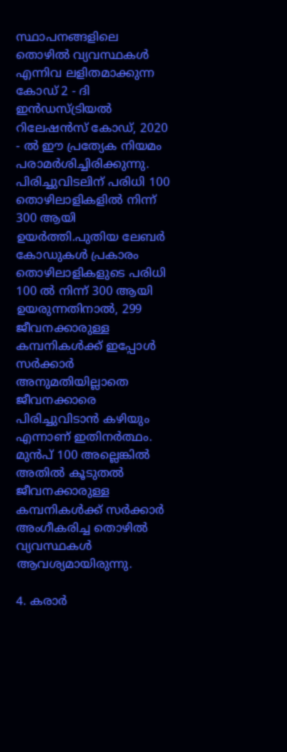സ്ഥാപനങ്ങളിലെ തൊഴിൽ വ്യവസ്ഥകൾ എന്നിവ ലളിതമാക്കുന്ന കോഡ് 2 - ദി ഇൻഡസ്ട്രിയൽ റിലേഷൻസ് കോഡ്, 2020 - ൽ ഈ പ്രത്യേക നിയമം പരാമർശിച്ചിരിക്കുന്നു. പിരിച്ചുവിടലിന് പരിധി 100 തൊഴിലാളികളിൽ നിന്ന് 300 ആയി ഉയർത്തി.പുതിയ ലേബർ കോഡുകൾ പ്രകാരം തൊഴിലാളികളുടെ പരിധി 100 ൽ നിന്ന് 300 ആയി ഉയരുന്നതിനാൽ, 299 ജീവനക്കാരുള്ള കമ്പനികൾക്ക് ഇപ്പോൾ സർക്കാർ അനുമതിയില്ലാതെ ജീവനക്കാരെ പിരിച്ചുവിടാൻ കഴിയും എന്നാണ് ഇതിനർത്ഥം. മുൻപ് 100 അല്ലെങ്കിൽ അതിൽ കൂടുതൽ ജീവനക്കാരുള്ള കമ്പനികൾക്ക് സർക്കാർ അംഗീകരിച്ച തൊഴിൽ വ്യവസ്ഥകൾ ആവശ്യമായിരുന്നു.

4. കരാര്‍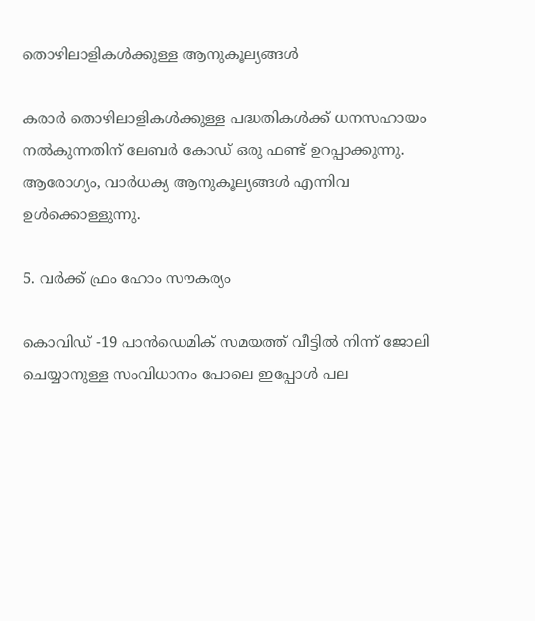തൊഴിലാളികള്‍ക്കുള്ള ആനുകൂല്യങ്ങൾ

കരാര്‍ തൊഴിലാളികൾക്കുള്ള പദ്ധതികൾക്ക് ധനസഹായം നൽകുന്നതിന് ലേബർ കോഡ് ഒരു ഫണ്ട് ഉറപ്പാക്കുന്നു. ആരോഗ്യം, വാർധക്യ ആനുകൂല്യങ്ങൾ എന്നിവ ഉൾക്കൊള്ളുന്നു.

5. വർക്ക് ഫ്രം ഹോം സൗകര്യം

കൊവിഡ് -19 പാൻഡെമിക് സമയത്ത് വീട്ടിൽ നിന്ന് ജോലി ചെയ്യാനുള്ള സംവിധാനം പോലെ ഇപ്പോൾ പല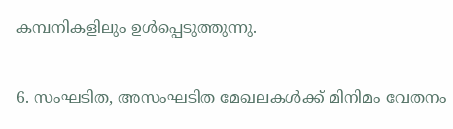കമ്പനികളിലും ഉൾപ്പെടുത്തുന്നു.

6. സംഘടിത, അസംഘടിത മേഖലകൾക്ക് മിനിമം വേതനം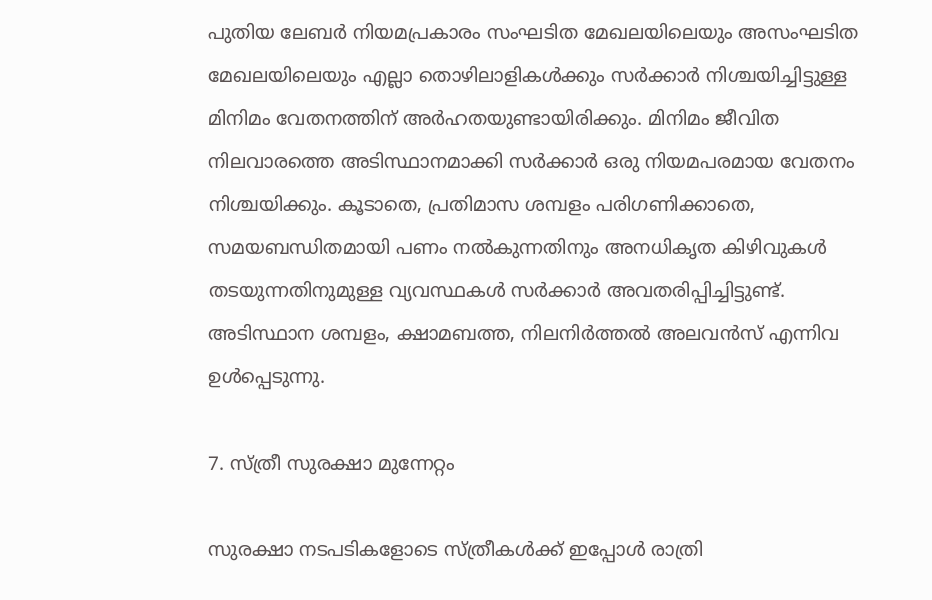പുതിയ ലേബര്‍ നിയമപ്രകാരം സംഘടിത മേഖലയിലെയും അസംഘടിത മേഖലയിലെയും എല്ലാ തൊഴിലാളികൾക്കും സർക്കാർ നിശ്ചയിച്ചിട്ടുള്ള മിനിമം വേതനത്തിന് അർഹതയുണ്ടായിരിക്കും. മിനിമം ജീവിത നിലവാരത്തെ അടിസ്ഥാനമാക്കി സർക്കാർ ഒരു നിയമപരമായ വേതനം നിശ്ചയിക്കും. കൂടാതെ, പ്രതിമാസ ശമ്പളം പരിഗണിക്കാതെ, സമയബന്ധിതമായി പണം നൽകുന്നതിനും അനധികൃത കിഴിവുകൾ തടയുന്നതിനുമുള്ള വ്യവസ്ഥകൾ സർക്കാർ അവതരിപ്പിച്ചിട്ടുണ്ട്. അടിസ്ഥാന ശമ്പളം, ക്ഷാമബത്ത, നിലനിർത്തൽ അലവൻസ് എന്നിവ ഉൾപ്പെടുന്നു.

7. സ്ത്രീ സുരക്ഷാ മുന്നേറ്റം

സുരക്ഷാ നടപടികളോടെ സ്ത്രീകൾക്ക് ഇപ്പോൾ രാത്രി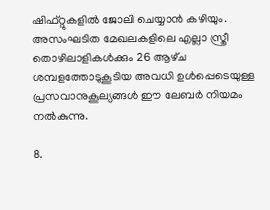ഷിഫ്റ്റുകളിൽ ജോലി ചെയ്യാൻ കഴിയും. അസംഘടിത മേഖലകളിലെ എല്ലാ സ്ത്രീ തൊഴിലാളികൾക്കും 26 ആഴ്‌ച ശമ്പളത്തോടുകൂടിയ അവധി ഉൾപ്പെടെയുള്ള പ്രസവാനുകൂല്യങ്ങൾ ഈ ലേബര്‍ നിയമം നൽകുന്നു.

8.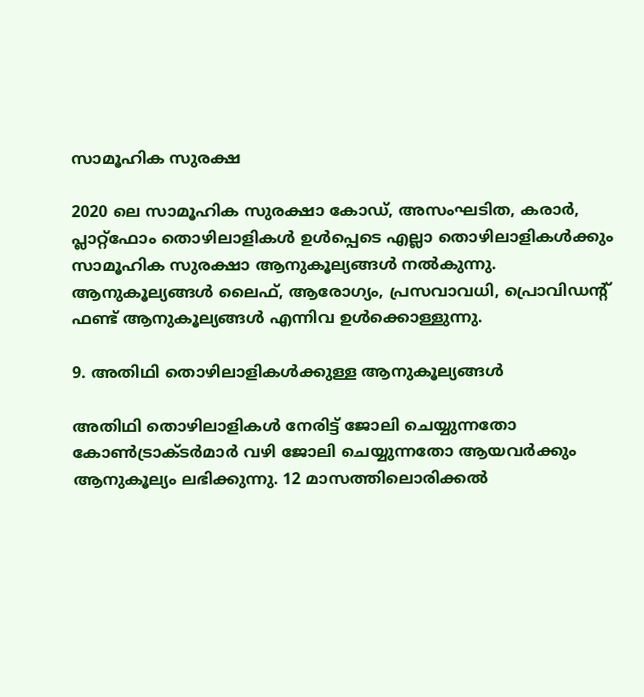സാമൂഹിക സുരക്ഷ

2020 ലെ സാമൂഹിക സുരക്ഷാ കോഡ്, അസംഘടിത, കരാര്‍, പ്ലാറ്റ്‌ഫോം തൊഴിലാളികൾ ഉൾപ്പെടെ എല്ലാ തൊഴിലാളികൾക്കും സാമൂഹിക സുരക്ഷാ ആനുകൂല്യങ്ങൾ നൽകുന്നു. ആനുകൂല്യങ്ങൾ ലൈഫ്, ആരോഗ്യം, പ്രസവാവധി, പ്രൊവിഡൻ്റ് ഫണ്ട് ആനുകൂല്യങ്ങൾ എന്നിവ ഉൾക്കൊള്ളുന്നു.

9. അതിഥി തൊഴിലാളികൾക്കുള്ള ആനുകൂല്യങ്ങൾ

അതിഥി തൊഴിലാളികൾ നേരിട്ട് ജോലി ചെയ്യുന്നതോ കോൺട്രാക്‌ടർമാർ വഴി ജോലി ചെയ്യുന്നതോ ആയവര്‍ക്കും ആനുകൂല്യം ലഭിക്കുന്നു. 12 മാസത്തിലൊരിക്കൽ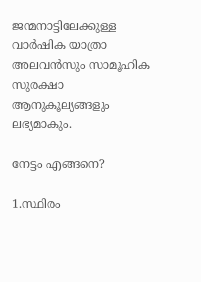ജന്മനാട്ടിലേക്കുള്ള വാർഷിക യാത്രാ അലവൻസും സാമൂഹിക സുരക്ഷാ ആനുകൂല്യങ്ങളും ലഭ്യമാകും.

നേട്ടം എങ്ങനെ?

1.സ്ഥിരം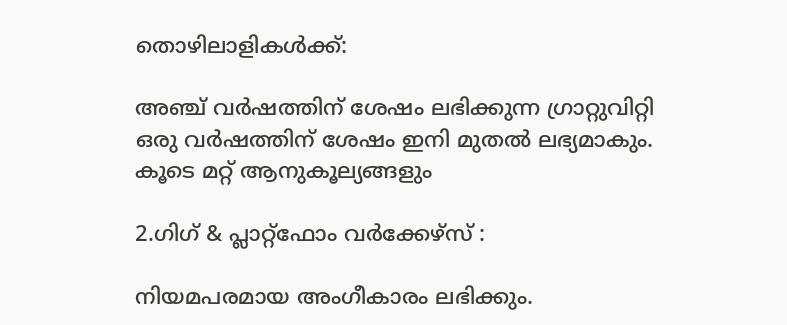തൊഴിലാളികൾക്ക്:

അഞ്ച് വർഷത്തിന് ശേഷം ലഭിക്കുന്ന ഗ്രാറ്റുവിറ്റി ഒരു വർഷത്തിന് ശേഷം ഇനി മുതൽ ലഭ്യമാകും. കൂടെ മറ്റ് ആനുകൂല്യങ്ങളും

2.ഗിഗ് & പ്ലാറ്റ്ഫോം വർക്കേഴ്‌സ് :

നിയമപരമായ അംഗീകാരം ലഭിക്കും.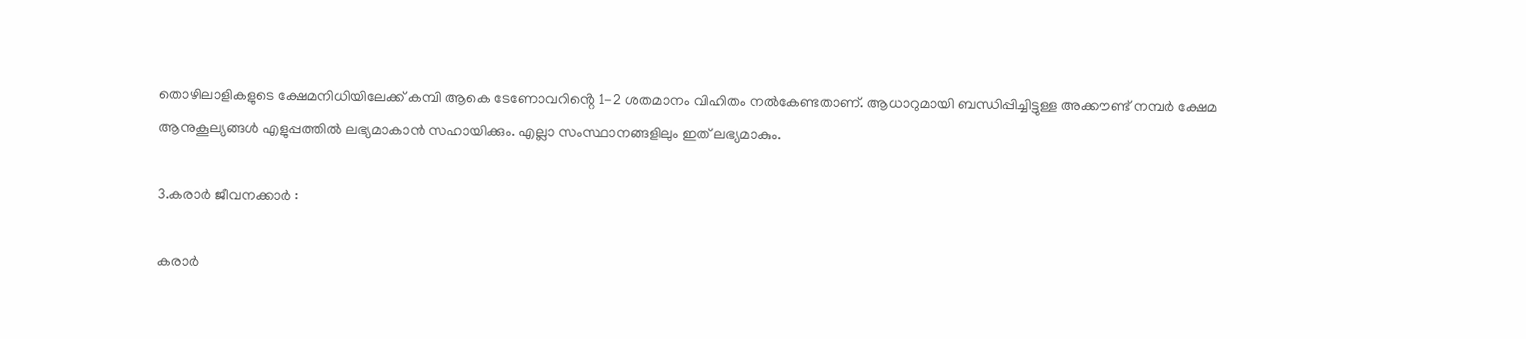തൊഴിലാളികളുടെ ക്ഷേമനിധിയിലേക്ക് കമ്പി ആകെ ടേണോവറിൻ്റെ 1-2 ശതമാനം വിഹിതം നൽകേണ്ടതാണ്. ആധാറുമായി ബന്ധിപ്പിച്ചിട്ടുള്ള അക്കൗണ്ട് നമ്പർ ക്ഷേമ ആനുകൂല്യങ്ങൾ എളുപ്പത്തിൽ ലഭ്യമാകാൻ സഹായിക്കും. എല്ലാ സംസ്ഥാനങ്ങളിലും ഇത് ലഭ്യമാകും.

3.കരാർ ജീവനക്കാർ :

കരാർ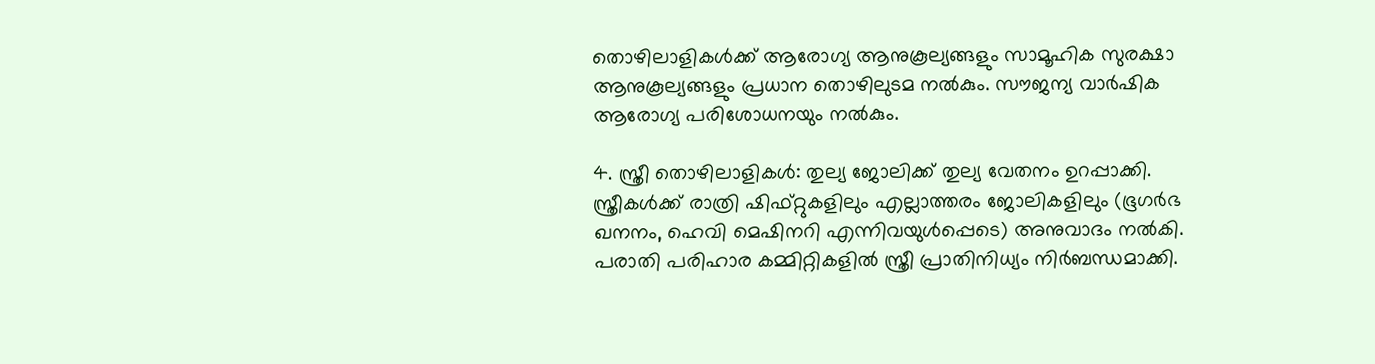തൊഴിലാളികൾക്ക് ആരോഗ്യ ആനുകൂല്യങ്ങളും സാമൂഹിക സുരക്ഷാ ആനുകൂല്യങ്ങളും പ്രധാന തൊഴിലുടമ നൽകും. സൗജന്യ വാർഷിക ആരോഗ്യ പരിശോധനയും നൽകും.

4. സ്ത്രീ തൊഴിലാളികൾ: തുല്യ ജോലിക്ക് തുല്യ വേതനം ഉറപ്പാക്കി. സ്ത്രീകൾക്ക് രാത്രി ഷിഫ്റ്റുകളിലും എല്ലാത്തരം ജോലികളിലും (ഭൂഗർഭ ഖനനം, ഹെവി മെഷിനറി എന്നിവയുൾപ്പെടെ) അനുവാദം നല്‍കി. പരാതി പരിഹാര കമ്മിറ്റികളിൽ സ്ത്രീ പ്രാതിനിധ്യം നിർബന്ധമാക്കി.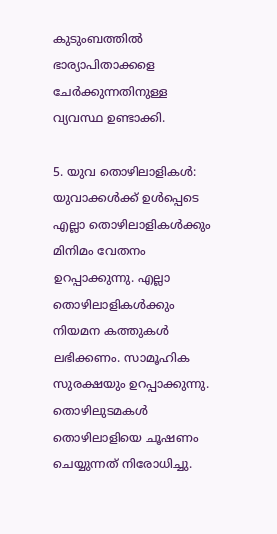കുടുംബത്തിൽ ഭാര്യാപിതാക്കളെ ചേർക്കുന്നതിനുള്ള വ്യവസ്ഥ ഉണ്ടാക്കി.

5. യുവ തൊഴിലാളികള്‍: യുവാക്കള്‍ക്ക് ഉള്‍പ്പെടെ എല്ലാ തൊഴിലാളികൾക്കും മിനിമം വേതനം ഉറപ്പാക്കുന്നു. എല്ലാ തൊഴിലാളികൾക്കും നിയമന കത്തുകൾ ലഭിക്കണം. സാമൂഹിക സുരക്ഷയും ഉറപ്പാക്കുന്നു. തൊഴിലുടമകൾ തൊഴിലാളിയെ ചൂഷണം ചെയ്യുന്നത് നിരോധിച്ചു.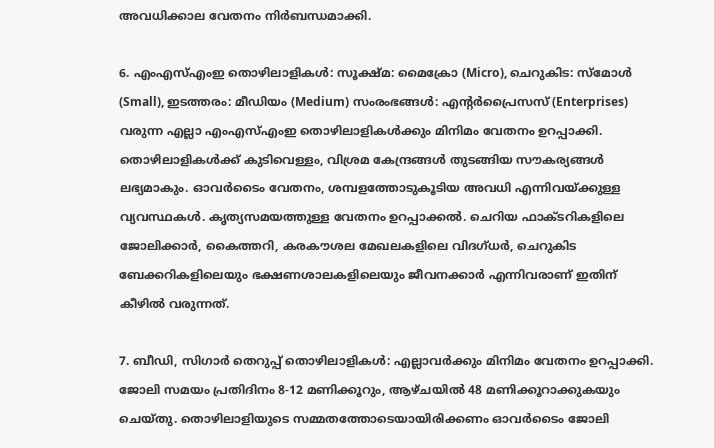അവധിക്കാല വേതനം നിർബന്ധമാക്കി.

6. എംഎസ്എംഇ തൊഴിലാളികൾ: സൂക്ഷ്മ: മൈക്രോ (Micro), ചെറുകിട: സ്മോൾ (Small), ഇടത്തരം: മീഡിയം (Medium) സംരംഭങ്ങൾ: എൻ്റർപ്രൈസസ് (Enterprises) വരുന്ന എല്ലാ എംഎസ്എംഇ തൊഴിലാളികൾക്കും മിനിമം വേതനം ഉറപ്പാക്കി. തൊഴിലാളികൾക്ക് കുടിവെള്ളം, വിശ്രമ കേന്ദ്രങ്ങൾ തുടങ്ങിയ സൗകര്യങ്ങൾ ലഭ്യമാകും. ഓവർടൈം വേതനം, ശമ്പളത്തോടുകൂടിയ അവധി എന്നിവയ്ക്കുള്ള വ്യവസ്ഥകൾ. കൃത്യസമയത്തുള്ള വേതനം ഉറപ്പാക്കൽ. ചെറിയ ഫാക്ടറികളിലെ ജോലിക്കാർ, കൈത്തറി, കരകൗശല മേഖലകളിലെ വിദഗ്ധർ, ചെറുകിട ബേക്കറികളിലെയും ഭക്ഷണശാലകളിലെയും ജീവനക്കാർ എന്നിവരാണ് ഇതിന് കീഴില്‍ വരുന്നത്.

7. ബീഡി, സിഗാർ തെറുപ്പ് തൊഴിലാളികൾ: എല്ലാവർക്കും മിനിമം വേതനം ഉറപ്പാക്കി. ജോലി സമയം പ്രതിദിനം 8-12 മണിക്കൂറും, ആഴ്‌ചയിൽ 48 മണിക്കൂറാക്കുകയും ചെയ്‌തു. തൊഴിലാളിയുടെ സമ്മതത്തോടെയായിരിക്കണം ഓവർടൈം ജോലി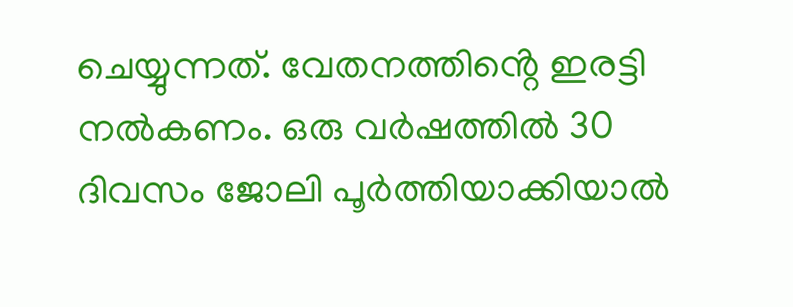ചെയ്യുന്നത്. വേതനത്തിൻ്റെ ഇരട്ടി നൽകണം. ഒരു വർഷത്തിൽ 30 ദിവസം ജോലി പൂർത്തിയാക്കിയാൽ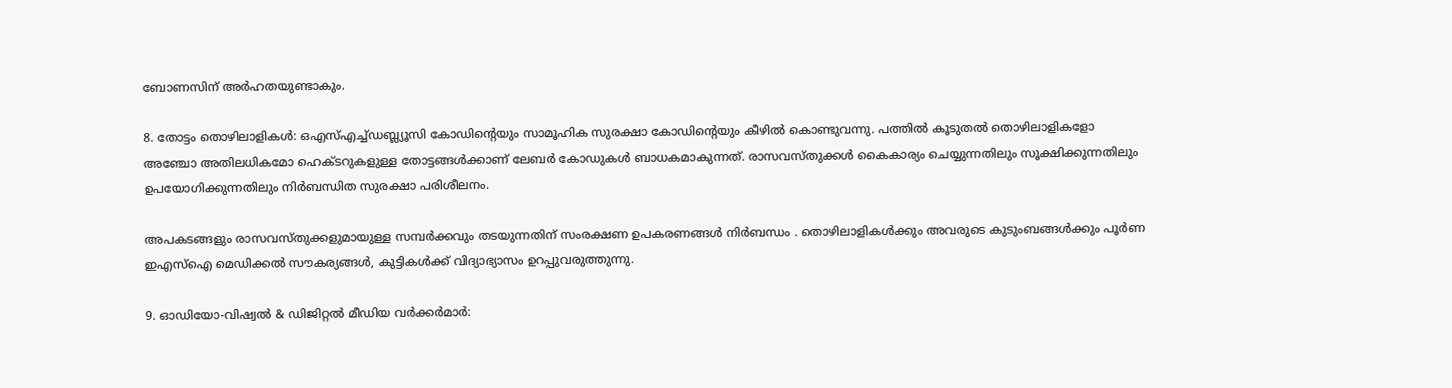ബോണസിന് അർഹതയുണ്ടാകും.

8. തോട്ടം തൊഴിലാളികൾ: ഒഎസ്എച്ച്ഡബ്ല്യൂസി കോഡിൻ്റെയും സാമൂഹിക സുരക്ഷാ കോഡിൻ്റെയും കീഴിൽ കൊണ്ടുവന്നു. പത്തിൽ കൂടുതൽ തൊഴിലാളികളോ അഞ്ചോ അതിലധികമോ ഹെക്‌ടറുകളുള്ള തോട്ടങ്ങൾക്കാണ് ലേബർ കോഡുകൾ ബാധകമാകുന്നത്. രാസവസ്‌തുക്കൾ കൈകാര്യം ചെയ്യുന്നതിലും സൂക്ഷിക്കുന്നതിലും ഉപയോഗിക്കുന്നതിലും നിർബന്ധിത സുരക്ഷാ പരിശീലനം.

അപകടങ്ങളും രാസവസ്‌തുക്കളുമായുള്ള സമ്പർക്കവും തടയുന്നതിന് സംരക്ഷണ ഉപകരണങ്ങൾ നിർബന്ധം . തൊഴിലാളികൾക്കും അവരുടെ കുടുംബങ്ങൾക്കും പൂർണ ഇഎസ്ഐ മെഡിക്കൽ സൗകര്യങ്ങൾ, കുട്ടികൾക്ക് വിദ്യാഭ്യാസം ഉറപ്പുവരുത്തുന്നു.

9. ഓഡിയോ-വിഷ്വൽ & ഡിജിറ്റൽ മീഡിയ വർക്കർമാർ: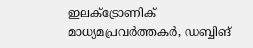ഇലക്ട്രോണിക് മാധ്യമപ്രവർത്തകർ, ഡബ്ബിങ്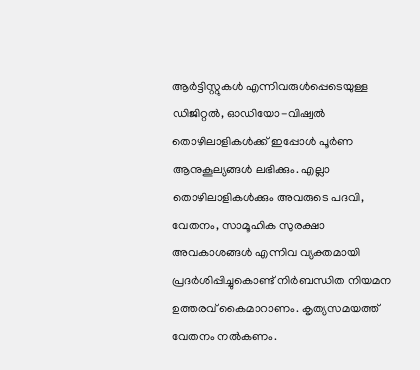ആർട്ടിസ്റ്റുകൾ എന്നിവരുൾപ്പെടെയുള്ള ഡിജിറ്റൽ, ഓഡിയോ-വിഷ്വൽ തൊഴിലാളികൾക്ക് ഇപ്പോൾ പൂർണ ആനുകൂല്യങ്ങൾ ലഭിക്കും. എല്ലാ തൊഴിലാളികൾക്കും അവരുടെ പദവി, വേതനം, സാമൂഹിക സുരക്ഷാ അവകാശങ്ങൾ എന്നിവ വ്യക്തമായി പ്രദർശിപ്പിച്ചുകൊണ്ട് നിർബന്ധിത നിയമന ഉത്തരവ് കൈമാറാണം. കൃത്യസമയത്ത് വേതനം നല്‍കണം.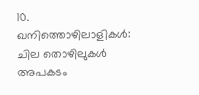10. ഖനിത്തൊഴിലാളികൾ: ചില തൊഴിലുകള്‍ അപകടം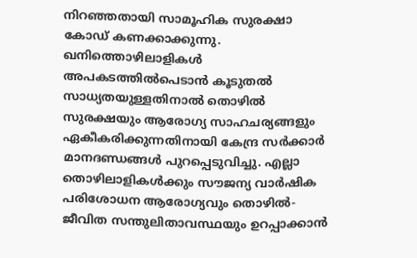നിറഞ്ഞതായി സാമൂഹിക സുരക്ഷാ കോഡ് കണക്കാക്കുന്നു. ഖനിത്തൊഴിലാളികള്‍ അപകടത്തില്‍പെടാൻ കൂടുതല്‍ സാധ്യതയുള്ളതിനാല്‍ തൊഴിൽ സുരക്ഷയും ആരോഗ്യ സാഹചര്യങ്ങളും ഏകീകരിക്കുന്നതിനായി കേന്ദ്ര സർക്കാർ മാനദണ്ഡങ്ങൾ പുറപ്പെടുവിച്ചു. എല്ലാ തൊഴിലാളികൾക്കും സൗജന്യ വാർഷിക പരിശോധന ആരോഗ്യവും തൊഴിൽ-ജീവിത സന്തുലിതാവസ്ഥയും ഉറപ്പാക്കാൻ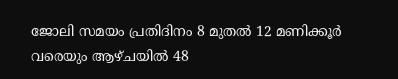ജോലി സമയം പ്രതിദിനം 8 മുതൽ 12 മണിക്കൂർ വരെയും ആഴ്‌ചയിൽ 48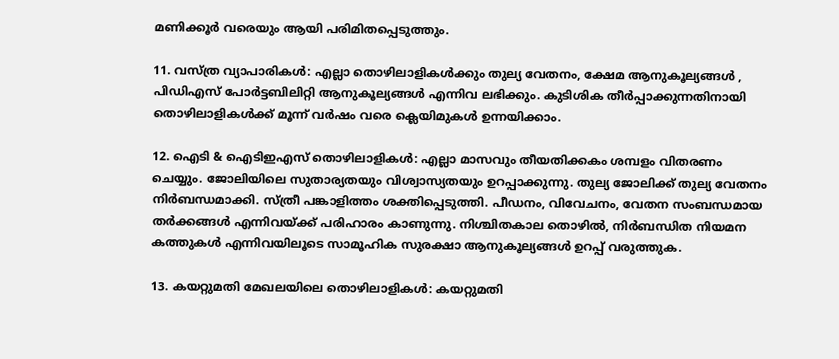മണിക്കൂർ വരെയും ആയി പരിമിതപ്പെടുത്തും.

11. വസ്ത്ര വ്യാപാരികൾ: എല്ലാ തൊഴിലാളികൾക്കും തുല്യ വേതനം, ക്ഷേമ ആനുകൂല്യങ്ങൾ , പിഡിഎസ് പോർട്ടബിലിറ്റി ആനുകൂല്യങ്ങൾ എന്നിവ ലഭിക്കും. കുടിശിക തീർപ്പാക്കുന്നതിനായി തൊഴിലാളികൾക്ക് മൂന്ന് വർഷം വരെ ക്ലെയിമുകൾ ഉന്നയിക്കാം.

12. ഐടി & ഐടിഇഎസ് തൊഴിലാളികൾ: എല്ലാ മാസവും തീയതിക്കകം ശമ്പളം വിതരണം ചെയ്യും. ജോലിയിലെ സുതാര്യതയും വിശ്വാസ്യതയും ഉറപ്പാക്കുന്നു. തുല്യ ജോലിക്ക് തുല്യ വേതനം നിർബന്ധമാക്കി. സ്ത്രീ പങ്കാളിത്തം ശക്തിപ്പെടുത്തി. പീഡനം, വിവേചനം, വേതന സംബന്ധമായ തർക്കങ്ങൾ എന്നിവയ്ക്ക് പരിഹാരം കാണുന്നു. നിശ്ചിതകാല തൊഴിൽ, നിർബന്ധിത നിയമന കത്തുകൾ എന്നിവയിലൂടെ സാമൂഹിക സുരക്ഷാ ആനുകൂല്യങ്ങൾ ഉറപ്പ് വരുത്തുക.

13. കയറ്റുമതി മേഖലയിലെ തൊഴിലാളികൾ: കയറ്റുമതി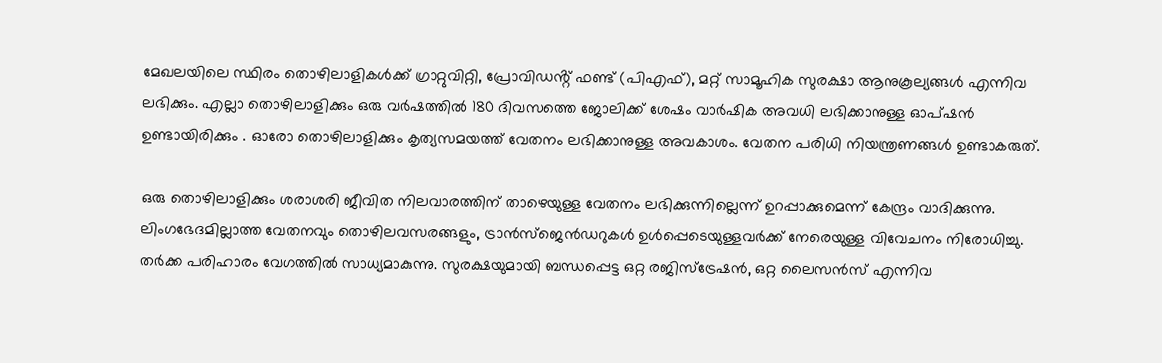മേഖലയിലെ സ്ഥിരം തൊഴിലാളികൾക്ക് ഗ്രാറ്റുവിറ്റി, പ്രോവിഡൻ്റ് ഫണ്ട് (പിഎഫ്), മറ്റ് സാമൂഹിക സുരക്ഷാ ആനുകൂല്യങ്ങൾ എന്നിവ ലഭിക്കും. എല്ലാ തൊഴിലാളിക്കും ഒരു വർഷത്തിൽ 180 ദിവസത്തെ ജോലിക്ക് ശേഷം വാർഷിക അവധി ലഭിക്കാനുള്ള ഓപ്ഷൻ ഉണ്ടായിരിക്കും . ഓരോ തൊഴിലാളിക്കും കൃത്യസമയത്ത് വേതനം ലഭിക്കാനുള്ള അവകാശം. വേതന പരിധി നിയന്ത്രണങ്ങൾ ഉണ്ടാകരുത്.

ഒരു തൊഴിലാളിക്കും ശരാശരി ജീവിത നിലവാരത്തിന് താഴെയുള്ള വേതനം ലഭിക്കുന്നില്ലെന്ന് ഉറപ്പാക്കുമെന്ന് കേന്ദ്രം വാദിക്കുന്നു. ലിംഗഭേദമില്ലാത്ത വേതനവും തൊഴിലവസരങ്ങളും, ട്രാൻസ്‌ജെൻഡറുകൾ ഉൾപ്പെടെയുള്ളവർക്ക് നേരെയുള്ള വിവേചനം നിരോധിച്ചു. തർക്ക പരിഹാരം വേഗത്തില്‍ സാധ്യമാകുന്നു. സുരക്ഷയുമായി ബന്ധപ്പെട്ട ഒറ്റ രജിസ്ട്രേഷൻ, ഒറ്റ ലൈസൻസ് എന്നിവ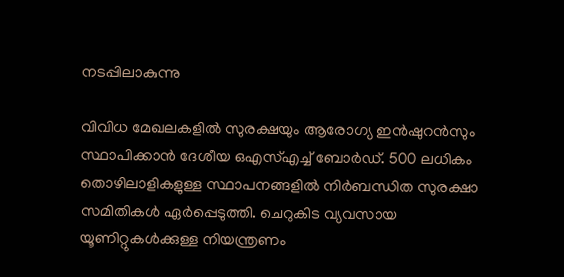നടപ്പിലാകുന്നു

വിവിധ മേഖലകളിൽ സുരക്ഷയും ആരോഗ്യ ഇൻഷുറൻസും സ്ഥാപിക്കാൻ ദേശീയ ഒഎസ്എച്ച് ബോർഡ്. 500 ലധികം തൊഴിലാളികളുള്ള സ്ഥാപനങ്ങളിൽ നിർബന്ധിത സുരക്ഷാ സമിതികൾ ഏർപ്പെടുത്തി. ചെറുകിട വ്യവസായ യൂണിറ്റുകൾക്കുള്ള നിയന്ത്രണം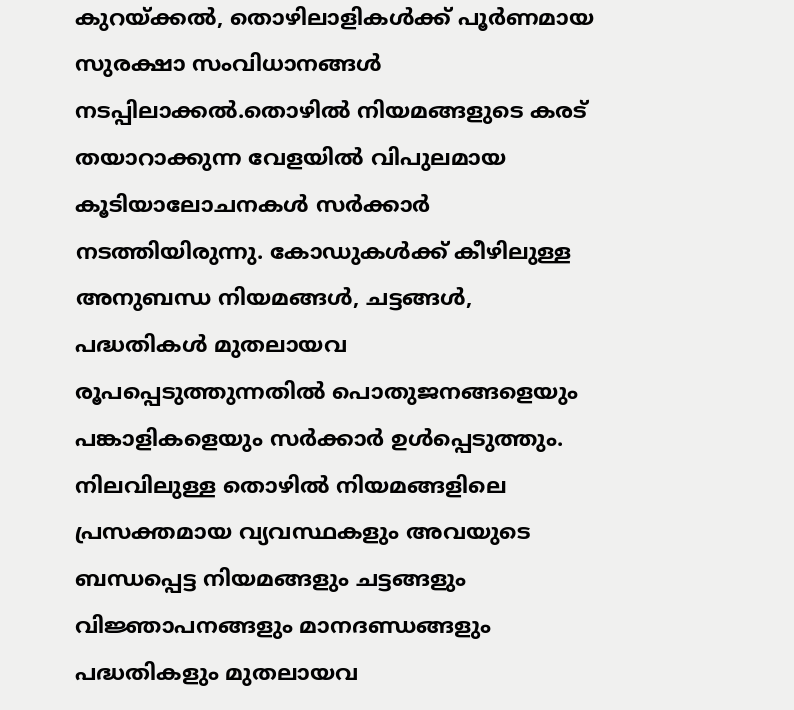കുറയ്ക്കൽ, തൊഴിലാളികൾക്ക് പൂർണമായ സുരക്ഷാ സംവിധാനങ്ങൾ നടപ്പിലാക്കൽ.തൊഴിൽ നിയമങ്ങളുടെ കരട് തയാറാക്കുന്ന വേളയിൽ വിപുലമായ കൂടിയാലോചനകൾ സർക്കാർ നടത്തിയിരുന്നു. കോഡുകൾക്ക് കീഴിലുള്ള അനുബന്ധ നിയമങ്ങൾ, ചട്ടങ്ങൾ, പദ്ധതികൾ മുതലായവ രൂപപ്പെടുത്തുന്നതിൽ പൊതുജനങ്ങളെയും പങ്കാളികളെയും സർക്കാർ ഉൾപ്പെടുത്തും. നിലവിലുള്ള തൊഴിൽ നിയമങ്ങളിലെ പ്രസക്തമായ വ്യവസ്ഥകളും അവയുടെ ബന്ധപ്പെട്ട നിയമങ്ങളും ചട്ടങ്ങളും വിജ്ഞാപനങ്ങളും മാനദണ്ഡങ്ങളും പദ്ധതികളും മുതലായവ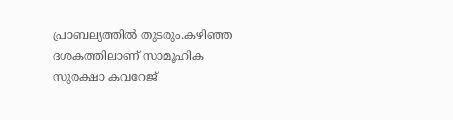പ്രാബല്യത്തിൽ തുടരും.കഴിഞ്ഞ ദശകത്തിലാണ് സാമൂഹിക സുരക്ഷാ കവറേജ്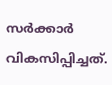സർക്കാർ വികസിപ്പിച്ചത്.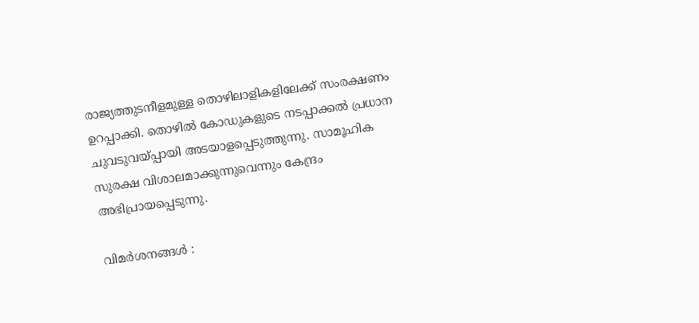രാജ്യത്തുടനീളമുള്ള തൊഴിലാളികളിലേക്ക് സംരക്ഷണം ഉറപ്പാക്കി. തൊഴിൽ കോഡുകളുടെ നടപ്പാക്കൽ പ്രധാന ചുവടുവയ്പ്പായി അടയാളപ്പെടുത്തുന്നു. സാമൂഹിക സുരക്ഷ വിശാലമാക്കുന്നുവെന്നും കേന്ദ്രം അഭിപ്രായപ്പെടുന്നു.

വിമർശനങ്ങൾ :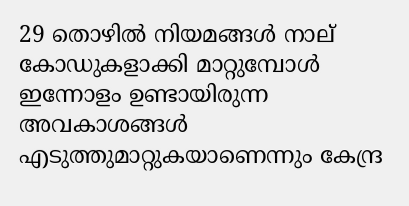29 തൊഴിൽ നിയമങ്ങൾ നാല് കോഡുകളാക്കി മാറ്റുമ്പോൾ ഇന്നോളം ഉണ്ടായിരുന്ന അവകാശങ്ങൾ എടുത്തുമാറ്റുകയാണെന്നും കേന്ദ്ര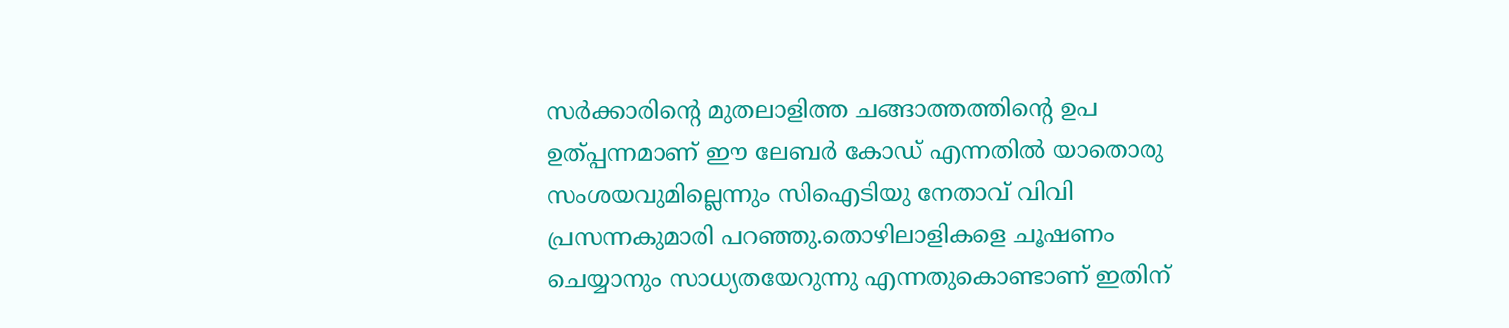സർക്കാരിൻ്റെ മുതലാളിത്ത ചങ്ങാത്തത്തിൻ്റെ ഉപ ഉത്പ്പന്നമാണ് ഈ ലേബർ കോഡ് എന്നതിൽ യാതൊരു സംശയവുമില്ലെന്നും സിഐടിയു നേതാവ് വിവി പ്രസന്നകുമാരി പറഞ്ഞു.തൊഴിലാളികളെ ചൂഷണം ചെയ്യാനും സാധ്യതയേറുന്നു എന്നതുകൊണ്ടാണ് ഇതിന്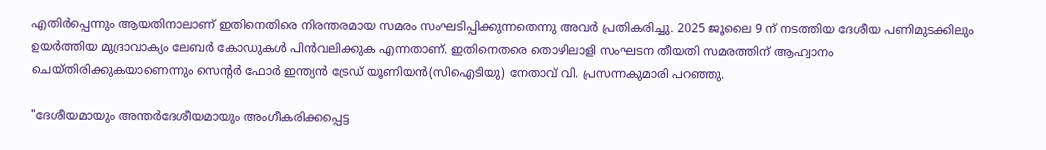എതിർപ്പെന്നും ആയതിനാലാണ് ഇതിനെതിരെ നിരന്തരമായ സമരം സംഘടിപ്പിക്കുന്നതെന്നു അവര്‍ പ്രതികരിച്ചു. 2025 ജൂലൈ 9 ന് നടത്തിയ ദേശീയ പണിമുടക്കിലും ഉയർത്തിയ മുദ്രാവാക്യം ലേബർ കോഡുകൾ പിൻവലിക്കുക എന്നതാണ്. ഇതിനെതരെ തൊഴിലാളി സംഘടന തീയതി സമരത്തിന് ആഹ്വാനം ചെയ്‌തിരിക്കുകയാണെന്നും സെൻ്റർ ഫോർ ഇന്ത്യൻ ട്രേഡ് യൂണിയൻ(സിഐടിയു) നേതാവ് വി. പ്രസന്നകുമാരി പറഞ്ഞു.

"ദേശീയമായും അന്തർദേശീയമായും അംഗീകരിക്കപ്പെട്ട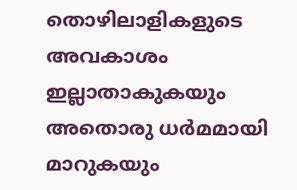തൊഴിലാളികളുടെ അവകാശം ഇല്ലാതാകുകയും അതൊരു ധർമമായി മാറുകയും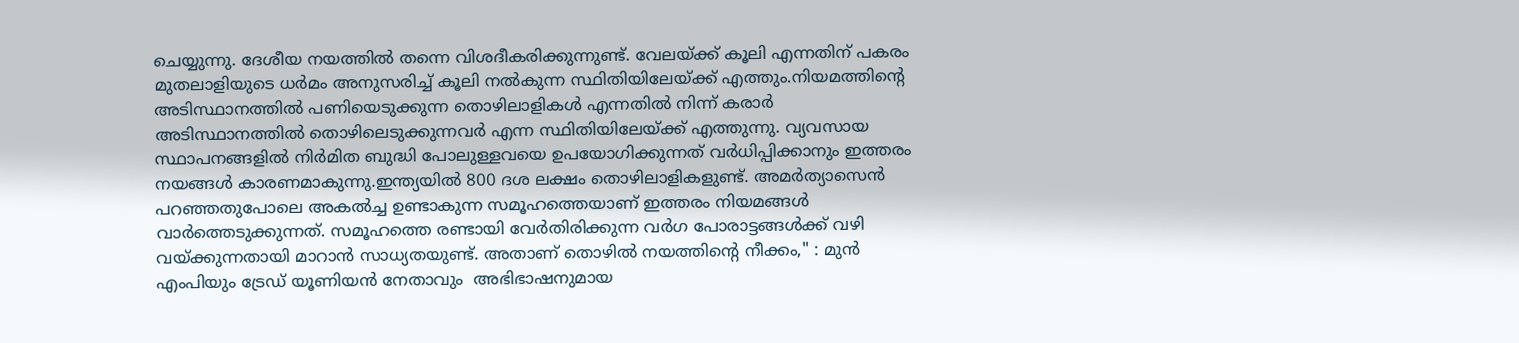ചെയ്യുന്നു. ദേശീയ നയത്തിൽ തന്നെ വിശദീകരിക്കുന്നുണ്ട്. വേലയ്ക്ക് കൂലി എന്നതിന് പകരം മുതലാളിയുടെ ധർമം അനുസരിച്ച് കൂലി നൽകുന്ന സ്ഥിതിയിലേയ്ക്ക് എത്തും.നിയമത്തിൻ്റെ അടിസ്ഥാനത്തിൽ പണിയെടുക്കുന്ന തൊഴിലാളികൾ എന്നതിൽ നിന്ന് കരാർ അടിസ്ഥാനത്തിൽ തൊഴിലെടുക്കുന്നവർ എന്ന സ്ഥിതിയിലേയ്ക്ക് എത്തുന്നു. വ്യവസായ സ്ഥാപനങ്ങളിൽ നിർമിത ബുദ്ധി പോലുള്ളവയെ ഉപയോഗിക്കുന്നത് വർധിപ്പിക്കാനും ഇത്തരം നയങ്ങൾ കാരണമാകുന്നു.ഇന്ത്യയിൽ 800 ദശ ലക്ഷം തൊഴിലാളികളുണ്ട്. അമർത്യാസെൻ പറഞ്ഞതുപോലെ അകൽച്ച ഉണ്ടാകുന്ന സമൂഹത്തെയാണ് ഇത്തരം നിയമങ്ങൾ വാർത്തെടുക്കുന്നത്. സമൂഹത്തെ രണ്ടായി വേർതിരിക്കുന്ന വർഗ പോരാട്ടങ്ങൾക്ക് വഴി വയ്ക്കുന്നതായി മാറാൻ സാധ്യതയുണ്ട്. അതാണ് തൊഴിൽ നയത്തിൻ്റെ നീക്കം," : മുൻ എംപിയും ട്രേഡ് യൂണിയൻ നേതാവും  അഭിഭാഷനുമായ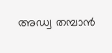അഡ്വ തമ്പാൻ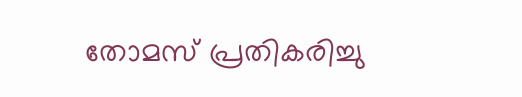തോമസ് പ്രതികരിച്ചു